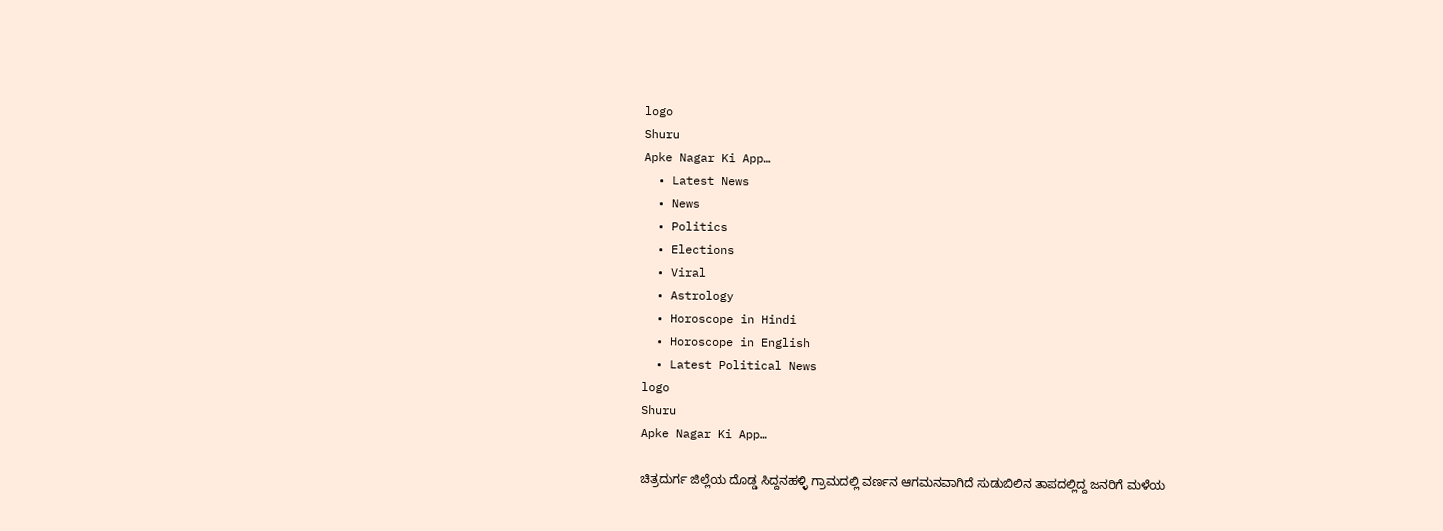logo
Shuru
Apke Nagar Ki App…
  • Latest News
  • News
  • Politics
  • Elections
  • Viral
  • Astrology
  • Horoscope in Hindi
  • Horoscope in English
  • Latest Political News
logo
Shuru
Apke Nagar Ki App…

ಚಿತ್ರದುರ್ಗ ಜಿಲ್ಲೆಯ ದೊಡ್ಡ ಸಿದ್ದನಹಳ್ಳಿ ಗ್ರಾಮದಲ್ಲಿ ವರ್ಣನ ಆಗಮನವಾಗಿದೆ ಸುಡುಬಿಲಿನ ತಾಪದಲ್ಲಿದ್ದ ಜನರಿಗೆ ಮಳೆಯ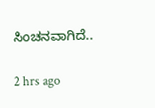ಸಿಂಚನವಾಗಿದೆ..

2 hrs ago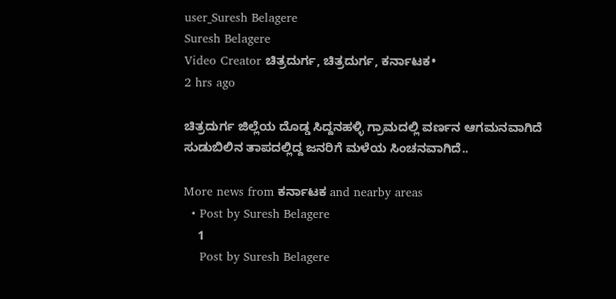user_Suresh Belagere
Suresh Belagere
Video Creator ಚಿತ್ರದುರ್ಗ, ಚಿತ್ರದುರ್ಗ, ಕರ್ನಾಟಕ•
2 hrs ago

ಚಿತ್ರದುರ್ಗ ಜಿಲ್ಲೆಯ ದೊಡ್ಡ ಸಿದ್ದನಹಳ್ಳಿ ಗ್ರಾಮದಲ್ಲಿ ವರ್ಣನ ಆಗಮನವಾಗಿದೆ ಸುಡುಬಿಲಿನ ತಾಪದಲ್ಲಿದ್ದ ಜನರಿಗೆ ಮಳೆಯ ಸಿಂಚನವಾಗಿದೆ..

More news from ಕರ್ನಾಟಕ and nearby areas
  • Post by Suresh Belagere
    1
    Post by Suresh Belagere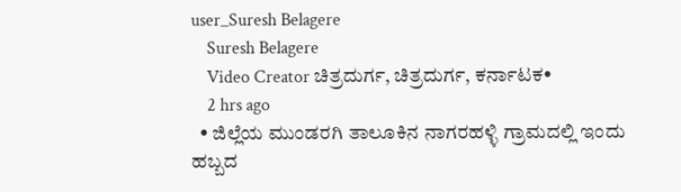user_Suresh Belagere
    Suresh Belagere
    Video Creator ಚಿತ್ರದುರ್ಗ, ಚಿತ್ರದುರ್ಗ, ಕರ್ನಾಟಕ•
    2 hrs ago
  • ಜಿಲ್ಲೆಯ ಮುಂಡರಗಿ ತಾಲೂಕಿನ ನಾಗರಹಳ್ಳಿ ಗ್ರಾಮದಲ್ಲಿ ಇಂದು ಹಬ್ಬದ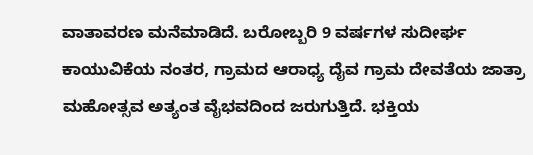ವಾತಾವರಣ ಮನೆಮಾಡಿದೆ. ಬರೋಬ್ಬರಿ 9 ವರ್ಷಗಳ ಸುದೀರ್ಘ ಕಾಯುವಿಕೆಯ ನಂತರ, ಗ್ರಾಮದ ಆರಾಧ್ಯ ದೈವ ಗ್ರಾಮ ದೇವತೆಯ ಜಾತ್ರಾ ಮಹೋತ್ಸವ ಅತ್ಯಂತ ವೈಭವದಿಂದ ಜರುಗುತ್ತಿದೆ. ಭಕ್ತಿಯ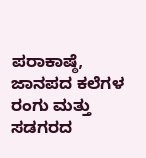ಪರಾಕಾಷ್ಠೆ, ಜಾನಪದ ಕಲೆಗಳ ರಂಗು ಮತ್ತು ಸಡಗರದ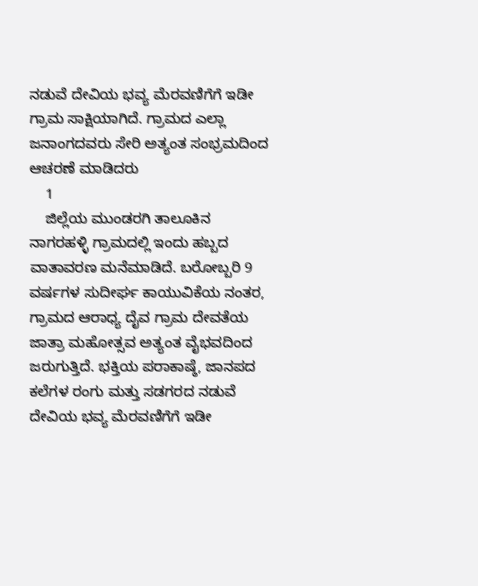ನಡುವೆ ದೇವಿಯ ಭವ್ಯ ಮೆರವಣಿಗೆಗೆ ಇಡೀ ಗ್ರಾಮ ಸಾಕ್ಷಿಯಾಗಿದೆ. ಗ್ರಾಮದ ಎಲ್ಲಾ ಜನಾಂಗದವರು ಸೇರಿ ಅತ್ಯಂತ ಸಂಭ್ರಮದಿಂದ ಆಚರಣೆ ಮಾಡಿದರು
    1
    ಜಿಲ್ಲೆಯ ಮುಂಡರಗಿ ತಾಲೂಕಿನ ನಾಗರಹಳ್ಳಿ ಗ್ರಾಮದಲ್ಲಿ ಇಂದು ಹಬ್ಬದ ವಾತಾವರಣ ಮನೆಮಾಡಿದೆ. ಬರೋಬ್ಬರಿ 9 ವರ್ಷಗಳ ಸುದೀರ್ಘ ಕಾಯುವಿಕೆಯ ನಂತರ, ಗ್ರಾಮದ ಆರಾಧ್ಯ ದೈವ ಗ್ರಾಮ ದೇವತೆಯ ಜಾತ್ರಾ ಮಹೋತ್ಸವ ಅತ್ಯಂತ ವೈಭವದಿಂದ ಜರುಗುತ್ತಿದೆ. ಭಕ್ತಿಯ ಪರಾಕಾಷ್ಠೆ, ಜಾನಪದ ಕಲೆಗಳ ರಂಗು ಮತ್ತು ಸಡಗರದ ನಡುವೆ ದೇವಿಯ ಭವ್ಯ ಮೆರವಣಿಗೆಗೆ ಇಡೀ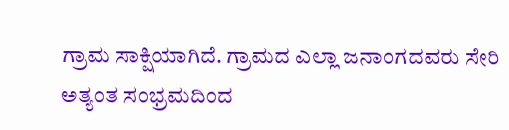ಗ್ರಾಮ ಸಾಕ್ಷಿಯಾಗಿದೆ. ಗ್ರಾಮದ ಎಲ್ಲಾ ಜನಾಂಗದವರು ಸೇರಿ ಅತ್ಯಂತ ಸಂಭ್ರಮದಿಂದ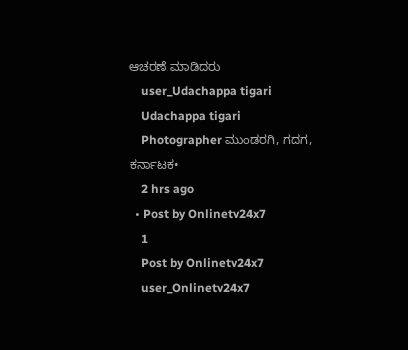ಆಚರಣೆ ಮಾಡಿದರು
    user_Udachappa tigari
    Udachappa tigari
    Photographer ಮುಂಡರಗಿ, ಗದಗ, ಕರ್ನಾಟಕ•
    2 hrs ago
  • Post by Onlinetv24x7
    1
    Post by Onlinetv24x7
    user_Onlinetv24x7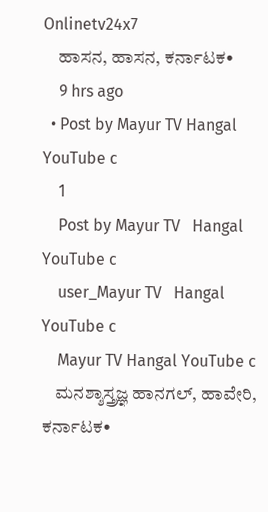Onlinetv24x7
    ಹಾಸನ, ಹಾಸನ, ಕರ್ನಾಟಕ•
    9 hrs ago
  • Post by Mayur TV Hangal YouTube c
    1
    Post by Mayur TV   Hangal    YouTube c
    user_Mayur TV   Hangal    YouTube c
    Mayur TV Hangal YouTube c
    ಮನಶ್ಶಾಸ್ತ್ರಜ್ಞ ಹಾನಗಲ್, ಹಾವೇರಿ, ಕರ್ನಾಟಕ•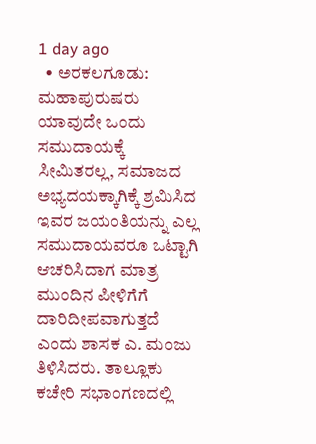1 day ago
  • ಅರಕಲಗೂಡು: ಮಹಾಪುರುಷರು ಯಾವುದೇ ಒಂದು ಸಮುದಾಯಕ್ಕೆ ಸೀಮಿತರಲ್ಲ, ಸಮಾಜದ ಅಭ್ಯದಯಕ್ಕಾಗಿಕ್ಕೆ ಶ್ರಮಿಸಿದ ಇವರ ಜಯಂತಿಯನ್ನು ಎಲ್ಲ ಸಮುದಾಯವರೂ ಒಟ್ಟಾಗಿ ಆಚರಿಸಿದಾಗ ಮಾತ್ರ ಮುಂದಿನ ಪೀಳಿಗೆಗೆ ದಾರಿದೀಪವಾಗುತ್ತದೆ ಎಂದು ಶಾಸಕ ಎ. ಮಂಜು ತಿಳಿಸಿದರು. ತಾಲ್ಲೂಕು ಕಚೇರಿ ಸಭಾಂಗಣದಲ್ಲಿ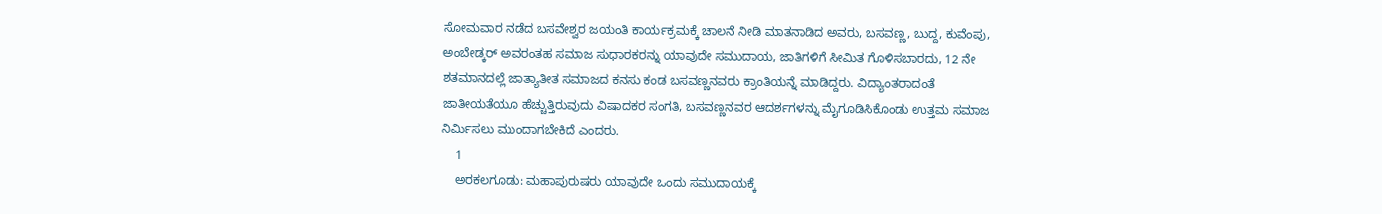ಸೋಮವಾರ ನಡೆದ ಬಸವೇಶ್ವರ ಜಯಂತಿ ಕಾರ್ಯಕ್ರಮಕ್ಕೆ ಚಾಲನೆ ನೀಡಿ ಮಾತನಾಡಿದ ಅವರು, ಬಸವಣ್ಣ, ಬುದ್ದ, ಕುವೆಂಪು, ಅಂಬೇಡ್ಕರ್ ಅವರಂತಹ ಸಮಾಜ ಸುಧಾರಕರನ್ನು ಯಾವುದೇ ಸಮುದಾಯ, ಜಾತಿಗಳಿಗೆ ಸೀಮಿತ ಗೊಳಿಸಬಾರದು, 12 ನೇ ಶತಮಾನದಲ್ಲೆ ಜಾತ್ಯಾತೀತ ಸಮಾಜದ ಕನಸು ಕಂಡ ಬಸವಣ್ಣನವರು ಕ್ರಾಂತಿಯನ್ನೆ ಮಾಡಿದ್ದರು. ವಿದ್ಯಾಂತರಾದಂತೆ ಜಾತೀಯತೆಯೂ ಹೆಚ್ಚುತ್ತಿರುವುದು ವಿಷಾದಕರ ಸಂಗತಿ, ಬಸವಣ್ಣನವರ ಆದರ್ಶಗಳನ್ನು ಮೈಗೂಡಿಸಿಕೊಂಡು ಉತ್ತಮ ಸಮಾಜ ನಿರ್ಮಿಸಲು ಮುಂದಾಗಬೇಕಿದೆ ಎಂದರು.
    1
    ಅರಕಲಗೂಡು: ಮಹಾಪುರುಷರು ಯಾವುದೇ ಒಂದು ಸಮುದಾಯಕ್ಕೆ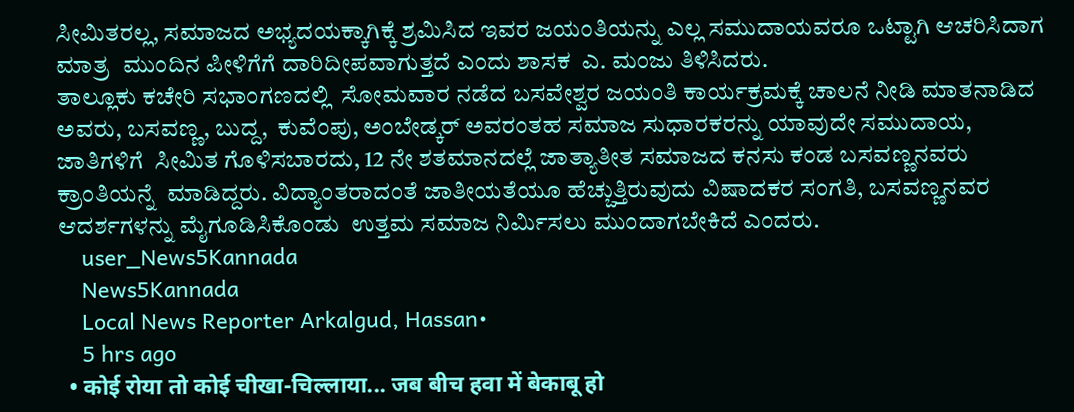ಸೀಮಿತರಲ್ಲ, ಸಮಾಜದ ಅಭ್ಯದಯಕ್ಕಾಗಿಕ್ಕೆ ಶ್ರಮಿಸಿದ ಇವರ ಜಯಂತಿಯನ್ನು ಎಲ್ಲ ಸಮುದಾಯವರೂ ಒಟ್ಟಾಗಿ ಆಚರಿಸಿದಾಗ ಮಾತ್ರ  ಮುಂದಿನ ಪೀಳಿಗೆಗೆ ದಾರಿದೀಪವಾಗುತ್ತದೆ ಎಂದು ಶಾಸಕ  ಎ. ಮಂಜು ತಿಳಿಸಿದರು.
ತಾಲ್ಲೂಕು ಕಚೇರಿ ಸಭಾಂಗಣದಲ್ಲಿ  ಸೋಮವಾರ ನಡೆದ ಬಸವೇಶ್ವರ ಜಯಂತಿ ಕಾರ್ಯಕ್ರಮಕ್ಕೆ ಚಾಲನೆ ನೀಡಿ ಮಾತನಾಡಿದ ಅವರು, ಬಸವಣ್ಣ, ಬುದ್ದ,  ಕುವೆಂಪು, ಅಂಬೇಡ್ಕರ್ ಅವರಂತಹ ಸಮಾಜ ಸುಧಾರಕರನ್ನು ಯಾವುದೇ ಸಮುದಾಯ, ಜಾತಿಗಳಿಗೆ  ಸೀಮಿತ ಗೊಳಿಸಬಾರದು, 12 ನೇ ಶತಮಾನದಲ್ಲೆ ಜಾತ್ಯಾತೀತ ಸಮಾಜದ ಕನಸು ಕಂಡ ಬಸವಣ್ಣನವರು ಕ್ರಾಂತಿಯನ್ನೆ  ಮಾಡಿದ್ದರು. ವಿದ್ಯಾಂತರಾದಂತೆ ಜಾತೀಯತೆಯೂ ಹೆಚ್ಚುತ್ತಿರುವುದು ವಿಷಾದಕರ ಸಂಗತಿ, ಬಸವಣ್ಣನವರ ಆದರ್ಶಗಳನ್ನು ಮೈಗೂಡಿಸಿಕೊಂಡು  ಉತ್ತಮ ಸಮಾಜ ನಿರ್ಮಿಸಲು ಮುಂದಾಗಬೇಕಿದೆ ಎಂದರು.
    user_News5Kannada
    News5Kannada
    Local News Reporter Arkalgud, Hassan•
    5 hrs ago
  • कोई रोया तो कोई चीखा-चिल्लाया... जब बीच हवा में बेकाबू हो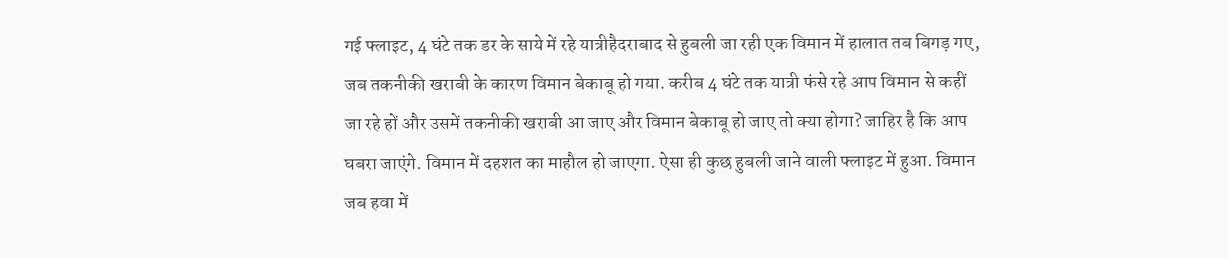गई फ्लाइट, 4 घंटे तक डर के साये में रहे यात्रीहैदराबाद से हुबली जा रही एक विमान में हालात तब बिगड़ गए, जब तकनीकी खराबी के कारण विमान बेकाबू हो गया. करीब 4 घंटे तक यात्री फंसे रहे आप विमान से कहीं जा रहे हों और उसमें तकनीकी खराबी आ जाए और विमान बेकाबू हो जाए तो क्या होगा? जाहिर है कि आप घबरा जाएंगे. विमान में दहशत का माहौल हो जाएगा. ऐसा ही कुछ हुबली जाने वाली फ्लाइट में हुआ. विमान जब हवा में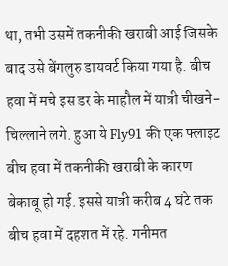था, तभी उसमें तकनीकी खराबी आई जिसके बाद उसे बेंगलुरु डायवर्ट किया गया है. बीच हवा में मचे इस डर के माहौल में यात्री चीखने-चिल्लाने लगे. हुआ ये Fly91 की एक फ्लाइट बीच हवा में तकनीकी खराबी के कारण बेकाबू हो गई. इससे यात्री करीब 4 घंटे तक बीच हवा में दहशत में रहे. गनीमत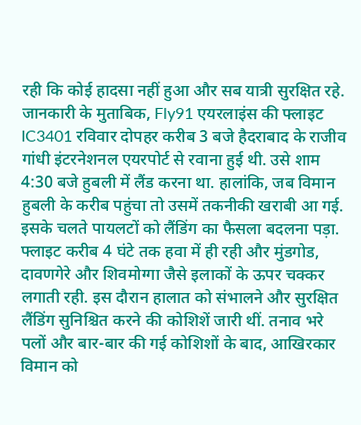रही कि कोई हादसा नहीं हुआ और सब यात्री सुरक्षित रहे. जानकारी के मुताबिक, Fly91 एयरलाइंस की फ्लाइट IC3401 रविवार दोपहर करीब 3 बजे हैदराबाद के राजीव गांधी इंटरनेशनल एयरपोर्ट से रवाना हुई थी. उसे शाम 4:30 बजे हुबली में लैंड करना था. हालांकि, जब विमान हुबली के करीब पहुंचा तो उसमें तकनीकी खराबी आ गई. इसके चलते पायलटों को लैंडिंग का फैसला बदलना पड़ा. फ्लाइट करीब 4 घंटे तक हवा में ही रही और मुंडगोड, दावणगेरे और शिवमोग्गा जैसे इलाकों के ऊपर चक्कर लगाती रही. इस दौरान हालात को संभालने और सुरक्षित लैंडिंग सुनिश्चित करने की कोशिशें जारी थीं. तनाव भरे पलों और बार-बार की गई कोशिशों के बाद, आखिरकार विमान को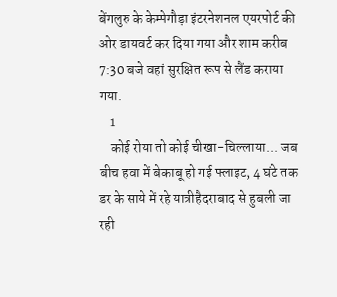बेंगलुरु के केम्पेगौड़ा इंटरनेशनल एयरपोर्ट की ओर डायवर्ट कर दिया गया और शाम करीब 7:30 बजे वहां सुरक्षित रूप से लैंड कराया गया.
    1
    कोई रोया तो कोई चीखा-चिल्लाया... जब बीच हवा में बेकाबू हो गई फ्लाइट, 4 घंटे तक डर के साये में रहे यात्रीहैदराबाद से हुबली जा रही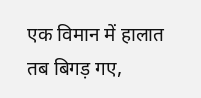एक विमान में हालात तब बिगड़ गए,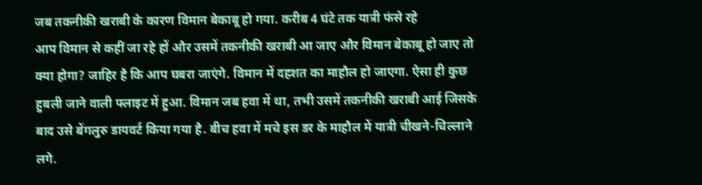जब तकनीकी खराबी के कारण विमान बेकाबू हो गया. करीब 4 घंटे तक यात्री फंसे रहे
आप विमान से कहीं जा रहे हों और उसमें तकनीकी खराबी आ जाए और विमान बेकाबू हो जाए तो क्या होगा? जाहिर है कि आप घबरा जाएंगे. विमान में दहशत का माहौल हो जाएगा. ऐसा ही कुछ हुबली जाने वाली फ्लाइट में हुआ. विमान जब हवा में था, तभी उसमें तकनीकी खराबी आई जिसके बाद उसे बेंगलुरु डायवर्ट किया गया है. बीच हवा में मचे इस डर के माहौल में यात्री चीखने-चिल्लाने लगे.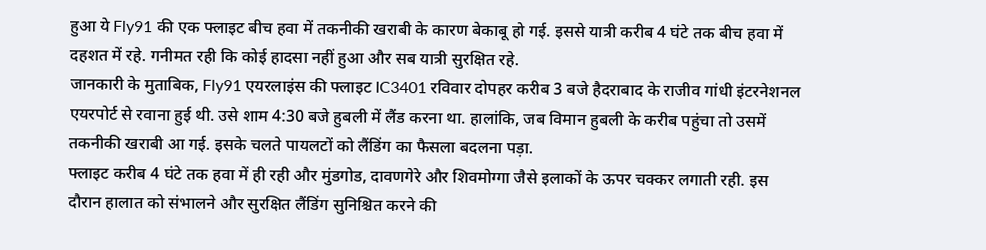हुआ ये Fly91 की एक फ्लाइट बीच हवा में तकनीकी खराबी के कारण बेकाबू हो गई. इससे यात्री करीब 4 घंटे तक बीच हवा में दहशत में रहे. गनीमत रही कि कोई हादसा नहीं हुआ और सब यात्री सुरक्षित रहे.
जानकारी के मुताबिक, Fly91 एयरलाइंस की फ्लाइट IC3401 रविवार दोपहर करीब 3 बजे हैदराबाद के राजीव गांधी इंटरनेशनल एयरपोर्ट से रवाना हुई थी. उसे शाम 4:30 बजे हुबली में लैंड करना था. हालांकि, जब विमान हुबली के करीब पहुंचा तो उसमें तकनीकी खराबी आ गई. इसके चलते पायलटों को लैंडिंग का फैसला बदलना पड़ा.
फ्लाइट करीब 4 घंटे तक हवा में ही रही और मुंडगोड, दावणगेरे और शिवमोग्गा जैसे इलाकों के ऊपर चक्कर लगाती रही. इस दौरान हालात को संभालने और सुरक्षित लैंडिंग सुनिश्चित करने की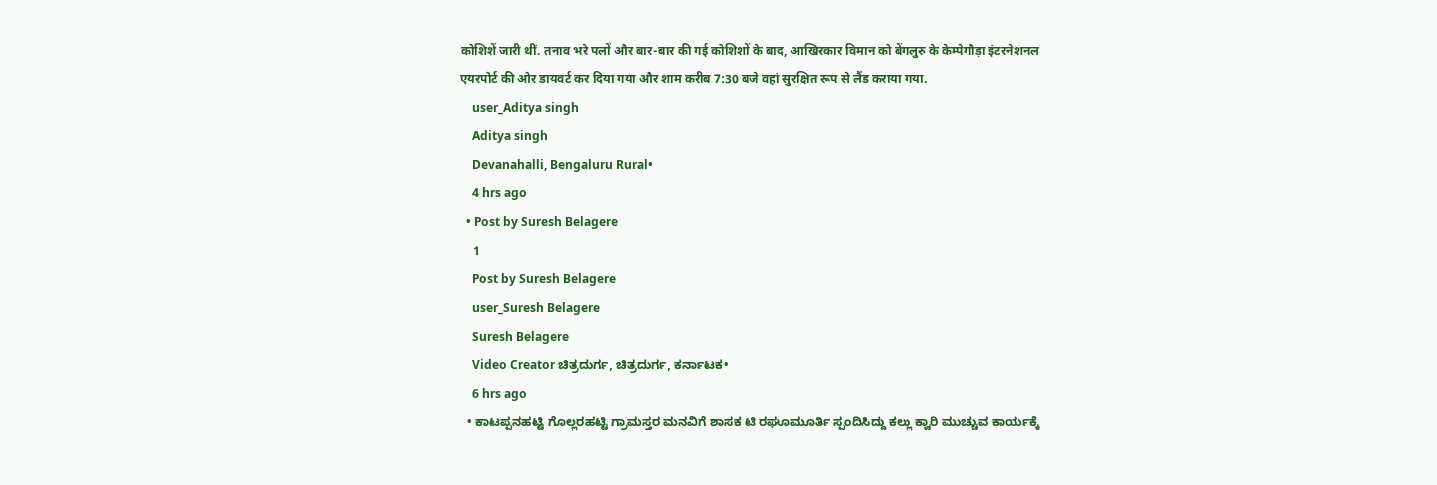कोशिशें जारी थीं. तनाव भरे पलों और बार-बार की गई कोशिशों के बाद, आखिरकार विमान को बेंगलुरु के केम्पेगौड़ा इंटरनेशनल एयरपोर्ट की ओर डायवर्ट कर दिया गया और शाम करीब 7:30 बजे वहां सुरक्षित रूप से लैंड कराया गया.
    user_Aditya singh
    Aditya singh
    Devanahalli, Bengaluru Rural•
    4 hrs ago
  • Post by Suresh Belagere
    1
    Post by Suresh Belagere
    user_Suresh Belagere
    Suresh Belagere
    Video Creator ಚಿತ್ರದುರ್ಗ, ಚಿತ್ರದುರ್ಗ, ಕರ್ನಾಟಕ•
    6 hrs ago
  • ಕಾಟಪ್ಪನಹಟ್ಟಿ ಗೊಲ್ಲರಹಟ್ಟಿ ಗ್ರಾಮಸ್ತರ ಮನವಿಗೆ ಶಾಸಕ ಟಿ ರಘೂಮೂರ್ತಿ ಸ್ಪಂದಿಸಿದ್ದು ಕಲ್ಲು ಕ್ವಾರಿ ಮುಚ್ಚುವ ಕಾರ್ಯಕ್ಕೆ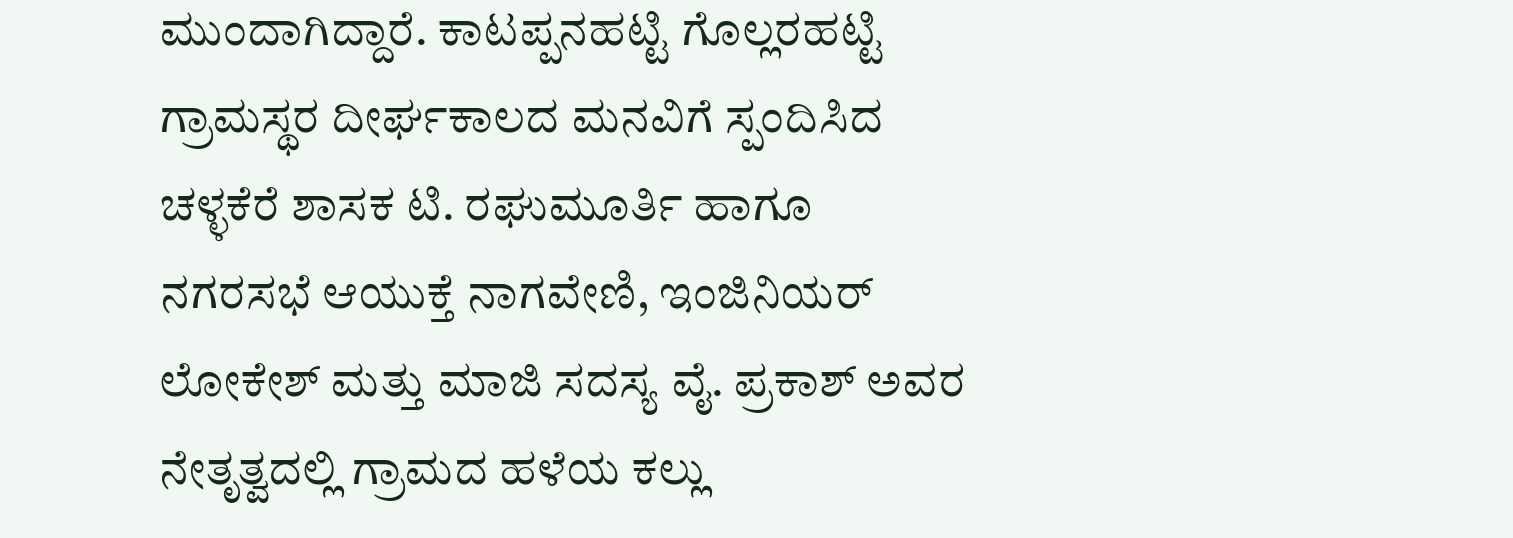ಮುಂದಾಗಿದ್ದಾರೆ. ಕಾಟಪ್ಪನಹಟ್ಟಿ ಗೊಲ್ಲರಹಟ್ಟಿ ಗ್ರಾಮಸ್ಥರ ದೀರ್ಘಕಾಲದ ಮನವಿಗೆ ಸ್ಪಂದಿಸಿದ ಚಳ್ಳಕೆರೆ ಶಾಸಕ ಟಿ. ರಘುಮೂರ್ತಿ ಹಾಗೂ ನಗರಸಭೆ ಆಯುಕ್ತೆ ನಾಗವೇಣಿ, ಇಂಜಿನಿಯರ್ ಲೋಕೇಶ್ ಮತ್ತು ಮಾಜಿ ಸದಸ್ಯ ವೈ. ಪ್ರಕಾಶ್ ಅವರ ನೇತೃತ್ವದಲ್ಲಿ ಗ್ರಾಮದ ಹಳೆಯ ಕಲ್ಲು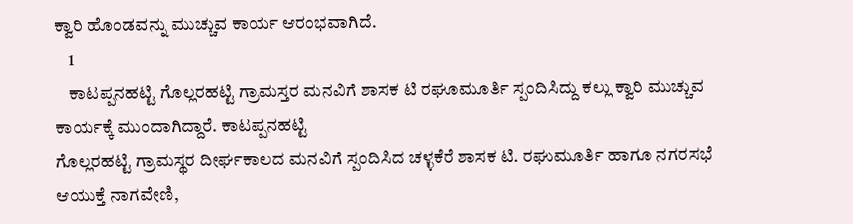ಕ್ವಾರಿ ಹೊಂಡವನ್ನು ಮುಚ್ಚುವ ಕಾರ್ಯ ಆರಂಭವಾಗಿದೆ.
    1
    ಕಾಟಪ್ಪನಹಟ್ಟಿ ಗೊಲ್ಲರಹಟ್ಟಿ ಗ್ರಾಮಸ್ತರ ಮನವಿಗೆ ಶಾಸಕ ಟಿ ರಘೂಮೂರ್ತಿ ಸ್ಪಂದಿಸಿದ್ದು ಕಲ್ಲು ಕ್ವಾರಿ ಮುಚ್ಚುವ ಕಾರ್ಯಕ್ಕೆ ಮುಂದಾಗಿದ್ದಾರೆ. ಕಾಟಪ್ಪನಹಟ್ಟಿ
ಗೊಲ್ಲರಹಟ್ಟಿ ಗ್ರಾಮಸ್ಥರ ದೀರ್ಘಕಾಲದ ಮನವಿಗೆ ಸ್ಪಂದಿಸಿದ ಚಳ್ಳಕೆರೆ ಶಾಸಕ ಟಿ. ರಘುಮೂರ್ತಿ ಹಾಗೂ ನಗರಸಭೆ ಆಯುಕ್ತೆ ನಾಗವೇಣಿ,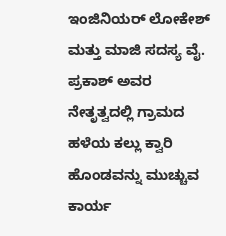ಇಂಜಿನಿಯರ್ ಲೋಕೇಶ್ ಮತ್ತು ಮಾಜಿ ಸದಸ್ಯ ವೈ. ಪ್ರಕಾಶ್ ಅವರ ನೇತೃತ್ವದಲ್ಲಿ ಗ್ರಾಮದ ಹಳೆಯ ಕಲ್ಲು ಕ್ವಾರಿ ಹೊಂಡವನ್ನು ಮುಚ್ಚುವ ಕಾರ್ಯ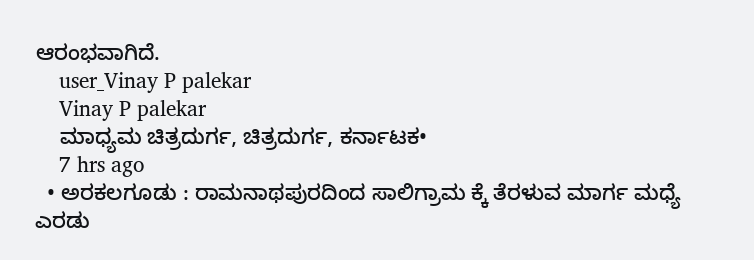ಆರಂಭವಾಗಿದೆ.
    user_Vinay P palekar
    Vinay P palekar
    ಮಾಧ್ಯಮ ಚಿತ್ರದುರ್ಗ, ಚಿತ್ರದುರ್ಗ, ಕರ್ನಾಟಕ•
    7 hrs ago
  • ಅರಕಲಗೂಡು : ರಾಮನಾಥಪುರದಿಂದ ಸಾಲಿಗ್ರಾಮ ಕ್ಕೆ ತೆರಳುವ ಮಾರ್ಗ ಮಧ್ಯೆ ಎರಡು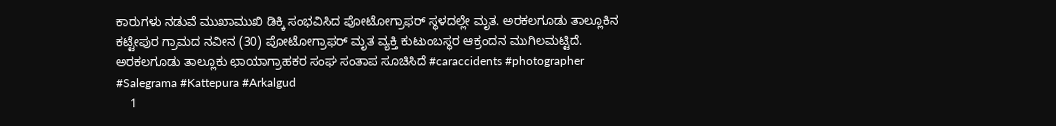ಕಾರುಗಳು ನಡುವೆ ಮುಖಾಮುಖಿ ಡಿಕ್ಕಿ ಸಂಭವಿಸಿದ ಪೋಟೋಗ್ರಾಫರ್ ಸ್ಥಳದಲ್ಲೇ ಮೃತ. ಅರಕಲಗೂಡು ತಾಲ್ಲೂಕಿನ ಕಟ್ಟೇಪುರ‌ ಗ್ರಾಮದ ನವೀನ (30) ಪೋಟೋಗ್ರಾಫರ್ ಮೃತ ವ್ಯಕ್ತಿ ಕುಟುಂಬಸ್ಥರ ಆಕ್ರಂದನ ಮುಗಿಲಮಟ್ಟಿದೆ. ಅರಕಲಗೂಡು ತಾಲ್ಲೂಕು ಛಾಯಾಗ್ರಾಹಕರ ಸಂಘ ಸಂತಾಪ ಸೂಚಿಸಿದೆ #caraccidents #photographer #Salegrama #Kattepura #Arkalgud
    1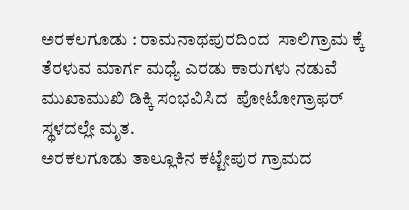ಅರಕಲಗೂಡು : ರಾಮನಾಥಪುರದಿಂದ  ಸಾಲಿಗ್ರಾಮ ಕ್ಕೆ ತೆರಳುವ ಮಾರ್ಗ ಮಧ್ಯೆ ಎರಡು ಕಾರುಗಳು ನಡುವೆ ಮುಖಾಮುಖಿ ಡಿಕ್ಕಿ ಸಂಭವಿಸಿದ  ಪೋಟೋಗ್ರಾಫರ್ ಸ್ಥಳದಲ್ಲೇ ಮೃತ.
ಅರಕಲಗೂಡು ತಾಲ್ಲೂಕಿನ ಕಟ್ಟೇಪುರ‌ ಗ್ರಾಮದ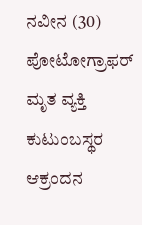ನವೀನ (30) ಪೋಟೋಗ್ರಾಫರ್ ಮೃತ ವ್ಯಕ್ತಿ
ಕುಟುಂಬಸ್ಥರ ಆಕ್ರಂದನ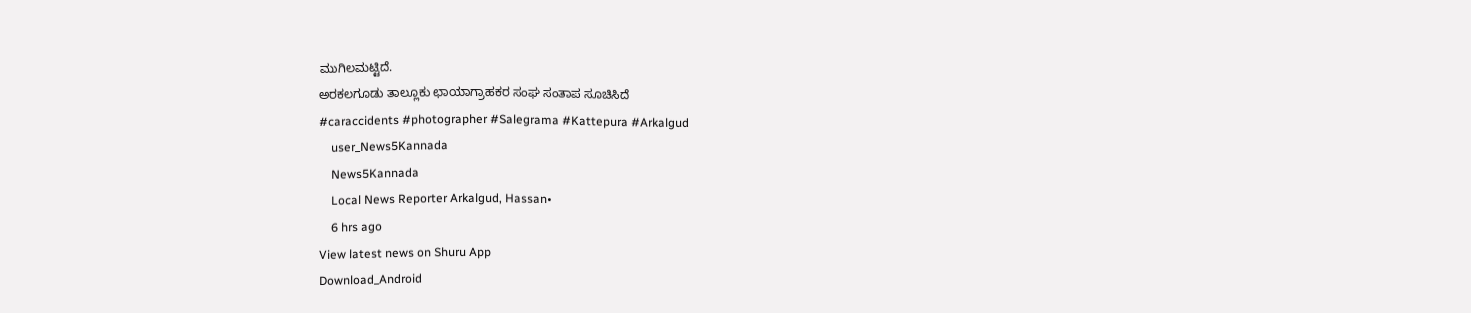ಮುಗಿಲಮಟ್ಟಿದೆ.
ಅರಕಲಗೂಡು ತಾಲ್ಲೂಕು ಛಾಯಾಗ್ರಾಹಕರ ಸಂಘ ಸಂತಾಪ ಸೂಚಿಸಿದೆ
#caraccidents #photographer #Salegrama #Kattepura #Arkalgud
    user_News5Kannada
    News5Kannada
    Local News Reporter Arkalgud, Hassan•
    6 hrs ago
View latest news on Shuru App
Download_Android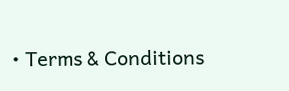• Terms & Conditions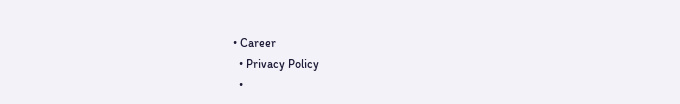• Career
  • Privacy Policy
  •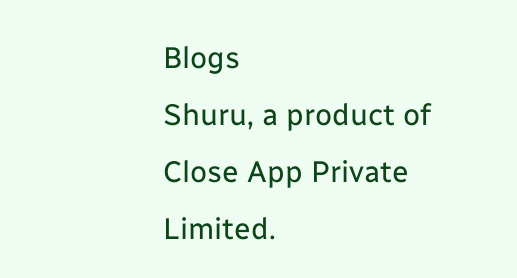Blogs
Shuru, a product of Close App Private Limited.